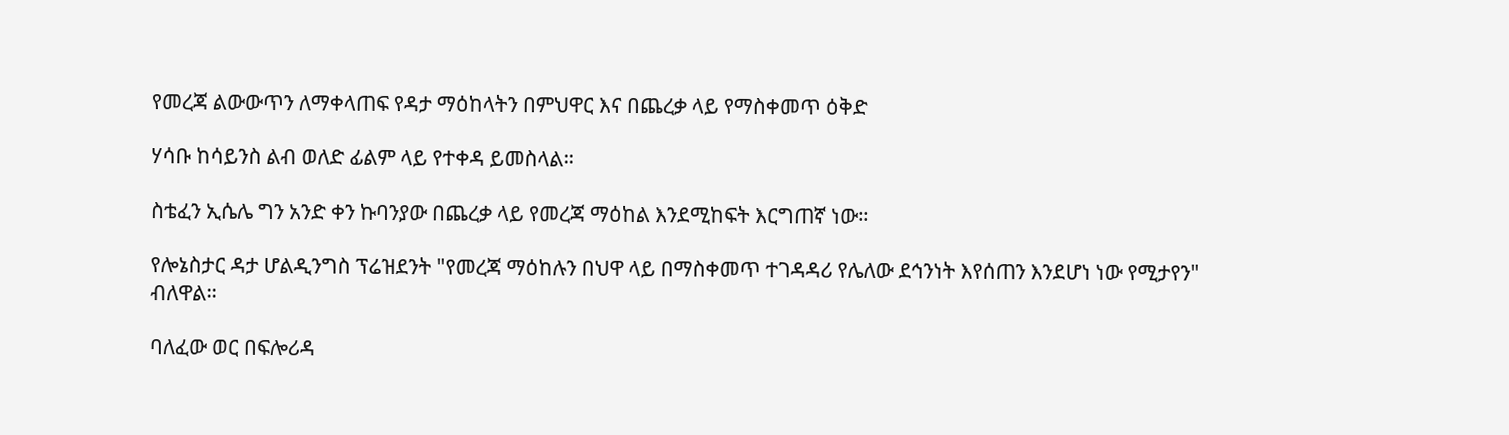የመረጃ ልውውጥን ለማቀላጠፍ የዳታ ማዕከላትን በምህዋር እና በጨረቃ ላይ የማስቀመጥ ዕቅድ

ሃሳቡ ከሳይንስ ልብ ወለድ ፊልም ላይ የተቀዳ ይመስላል።

ስቴፈን ኢሴሌ ግን አንድ ቀን ኩባንያው በጨረቃ ላይ የመረጃ ማዕከል እንደሚከፍት እርግጠኛ ነው።

የሎኔስታር ዳታ ሆልዲንግስ ፕሬዝደንት "የመረጃ ማዕከሉን በህዋ ላይ በማስቀመጥ ተገዳዳሪ የሌለው ደኅንነት እየሰጠን እንደሆነ ነው የሚታየን" ብለዋል።

ባለፈው ወር በፍሎሪዳ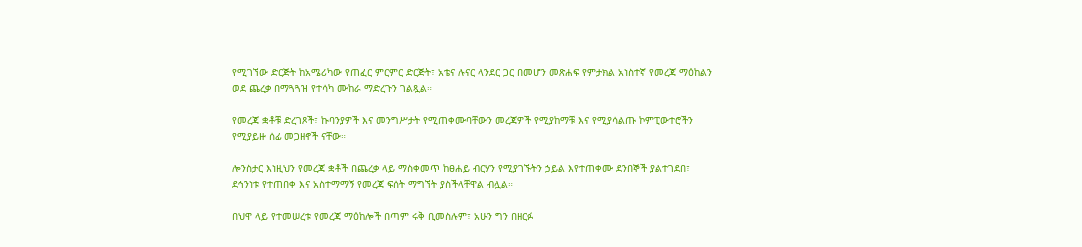የሚገኘው ድርጅት ከአሜሪካው የጠፈር ምርምር ድርጅት፣ አቴና ሉናር ላንደር ጋር በመሆን መጽሐፍ የምታክል አነስተኛ የመረጃ ማዕከልን ወደ ጨረቃ በማጓጓዝ የተሳካ ሙከራ ማድረጉን ገልጿል።

የመረጃ ቋቶቹ ድረገጾች፣ ኩባንያዎች እና መንግሥታት የሚጠቀሙባቸውን መረጃዎች የሚያከማቹ እና የሚያሳልጡ ኮምፒውተሮችን የሚያይዙ ሰፊ መጋዘኖች ናቸው።

ሎንስታር እነዚህን የመረጃ ቋቶች በጨረቃ ላይ ማስቀመጥ ከፀሐይ ብርሃን የሚያገኙትን ኃይል እየተጠቀሙ ደንበኞች ያልተገደበ፣ ደኅንነቱ የተጠበቀ እና አስተማማኝ የመረጃ ፍሰት ማግኘት ያስችላቸዋል ብሏል።

በህዋ ላይ የተመሠረቱ የመረጃ ማዕከሎች በጣም ሩቅ ቢመስሉም፣ አሁን ግን በዘርፉ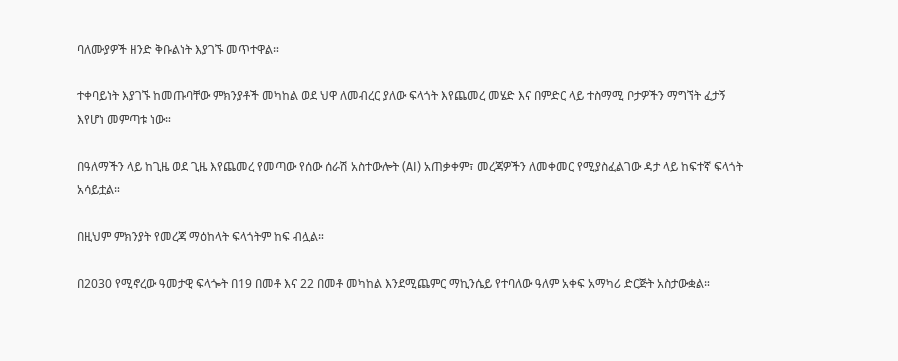ባለሙያዎች ዘንድ ቅቡልነት እያገኙ መጥተዋል።

ተቀባይነት እያገኙ ከመጡባቸው ምክንያቶች መካከል ወደ ህዋ ለመብረር ያለው ፍላጎት እየጨመረ መሄድ እና በምድር ላይ ተስማሚ ቦታዎችን ማግኘት ፈታኝ እየሆነ መምጣቱ ነው።

በዓለማችን ላይ ከጊዜ ወደ ጊዜ እየጨመረ የመጣው የሰው ሰራሽ አስተውሎት (AI) አጠቃቀም፣ መረጃዎችን ለመቀመር የሚያስፈልገው ዳታ ላይ ከፍተኛ ፍላጎት አሳይቷል።

በዚህም ምክንያት የመረጃ ማዕከላት ፍላጎትም ከፍ ብሏል።

በ2030 የሚኖረው ዓመታዊ ፍላጐት በ19 በመቶ እና 22 በመቶ መካከል እንደሚጨምር ማኪንሴይ የተባለው ዓለም አቀፍ አማካሪ ድርጅት አስታውቋል።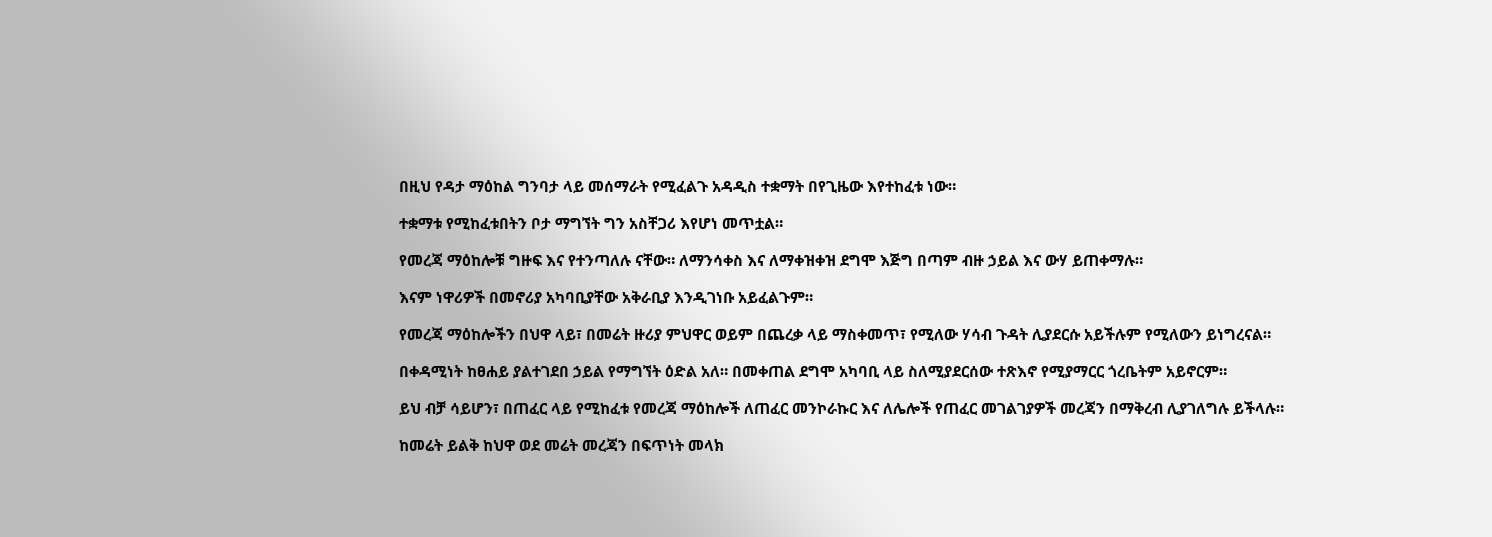በዚህ የዳታ ማዕከል ግንባታ ላይ መሰማራት የሚፈልጉ አዳዲስ ተቋማት በየጊዜው እየተከፈቱ ነው።

ተቋማቱ የሚከፈቱበትን ቦታ ማግኘት ግን አስቸጋሪ እየሆነ መጥቷል።

የመረጃ ማዕከሎቹ ግዙፍ እና የተንጣለሉ ናቸው። ለማንሳቀስ እና ለማቀዝቀዝ ደግሞ እጅግ በጣም ብዙ ኃይል እና ውሃ ይጠቀማሉ።

እናም ነዋሪዎች በመኖሪያ አካባቢያቸው አቅራቢያ እንዲገነቡ አይፈልጉም።

የመረጃ ማዕከሎችን በህዋ ላይ፣ በመሬት ዙሪያ ምህዋር ወይም በጨረቃ ላይ ማስቀመጥ፣ የሚለው ሃሳብ ጉዳት ሊያደርሱ አይችሉም የሚለውን ይነግረናል።

በቀዳሚነት ከፀሐይ ያልተገደበ ኃይል የማግኘት ዕድል አለ። በመቀጠል ደግሞ አካባቢ ላይ ስለሚያደርሰው ተጽእኖ የሚያማርር ጎረቤትም አይኖርም።

ይህ ብቻ ሳይሆን፣ በጠፈር ላይ የሚከፈቱ የመረጃ ማዕከሎች ለጠፈር መንኮራኩር እና ለሌሎች የጠፈር መገልገያዎች መረጃን በማቅረብ ሊያገለግሉ ይችላሉ።

ከመሬት ይልቅ ከህዋ ወደ መሬት መረጃን በፍጥነት መላክ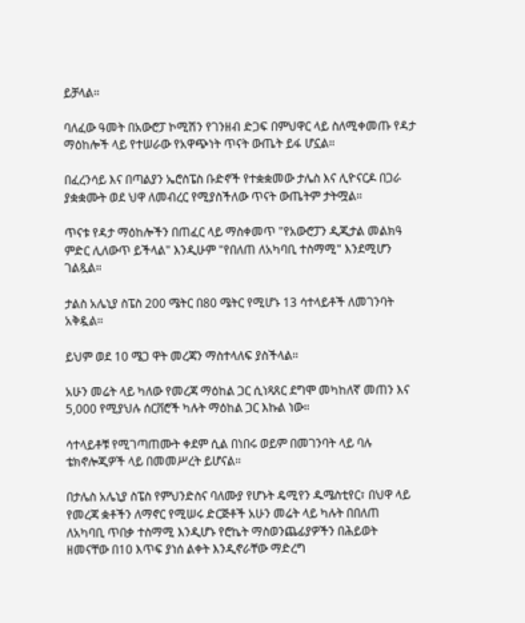ይቻላል።

ባለፈው ዓመት በአውሮፓ ኮሚሽን የገንዘብ ድጋፍ በምህዋር ላይ ስለሚቀመጡ የዳታ ማዕከሎች ላይ የተሠራው የአዋጭነት ጥናት ውጤት ይፋ ሆኗል።

በፈረንሳይ እና በጣልያን ኤሮስፔስ ቡድኖች የተቋቋመው ታሌስ እና ሊዮናርዶ በጋራ ያቋቋሙት ወደ ህዋ ለመብረር የሚያስችለው ጥናት ውጤትም ታትሟል።

ጥናቱ የዳታ ማዕከሎችን በጠፈር ላይ ማስቀመጥ "የአውሮፓን ዲጂታል መልክዓ ምድር ሊለውጥ ይችላል" እንዲሁም "የበለጠ ለአካባቢ ተስማሚ" እንደሚሆን ገልጿል።

ታልስ አሌኒያ ስፔስ 200 ሜትር በ80 ሜትር የሚሆኑ 13 ሳተላይቶች ለመገንባት አቅዷል።

ይህም ወደ 10 ሜጋ ዋት መረጃን ማስተላለፍ ያስችላል።

አሁን መሬት ላይ ካለው የመረጃ ማዕከል ጋር ሲነጻጸር ደግሞ መካከለኛ መጠን እና 5,000 የሚያህሉ ሰርቨሮች ካሉት ማዕከል ጋር እኩል ነው።

ሳተላይቶቹ የሚገጣጠሙት ቀደም ሲል በነበሩ ወይም በመገንባት ላይ ባሉ ቴክኖሎጂዎች ላይ በመመሥረት ይሆናል።

በታሌስ አሌኒያ ስፔስ የምህንድስና ባለሙያ የሆኑት ዴሚየን ዱሜስቲየር፣ በህዋ ላይ የመረጃ ቋቶችን ለማኖር የሚሠሩ ድርጅቶች አሁን መሬት ላይ ካሉት በበለጠ ለአካባቢ ጥበቃ ተስማሚ እንዲሆኑ የሮኬት ማስወንጨፊያዎችን በሕይወት ዘመናቸው በ10 እጥፍ ያነሰ ልቀት እንዲኖራቸው ማድረግ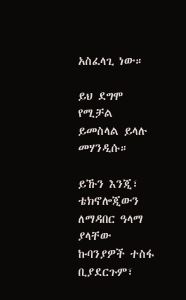አስፈላጊ ነው።

ይህ ደግሞ የሚቻል ይመስላል ይላሉ መሃንዲሱ።

ይኹን እንጂ፣ ቴክኖሎጂውን ለማዳበር ዓላማ ያላቸው ኩባንያዎች ተስፋ ቢያደርጉም፣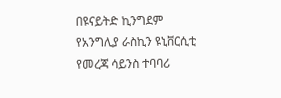በዩናይትድ ኪንግደም የአንግሊያ ራስኪን ዩኒቨርሲቲ የመረጃ ሳይንስ ተባባሪ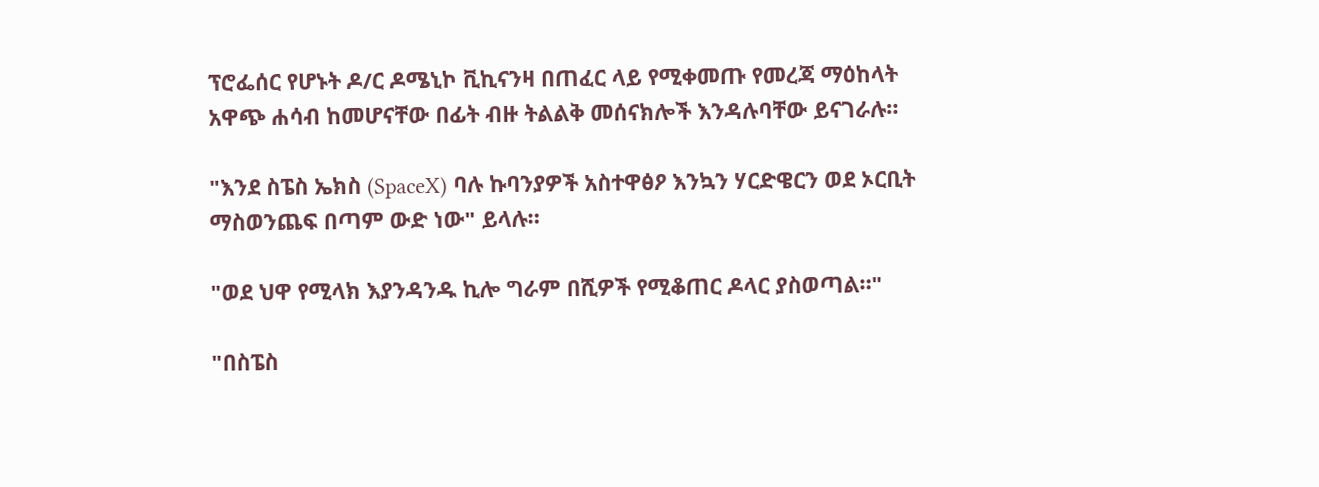ፕሮፌሰር የሆኑት ዶ/ር ዶሜኒኮ ቪኪናንዛ በጠፈር ላይ የሚቀመጡ የመረጃ ማዕከላት አዋጭ ሐሳብ ከመሆናቸው በፊት ብዙ ትልልቅ መሰናክሎች እንዳሉባቸው ይናገራሉ።

"እንደ ስፔስ ኤክስ (SpaceX) ባሉ ኩባንያዎች አስተዋፅዖ እንኳን ሃርድዌርን ወደ ኦርቢት ማስወንጨፍ በጣም ውድ ነው" ይላሉ።

"ወደ ህዋ የሚላክ እያንዳንዱ ኪሎ ግራም በሺዎች የሚቆጠር ዶላር ያስወጣል።"

"በስፔስ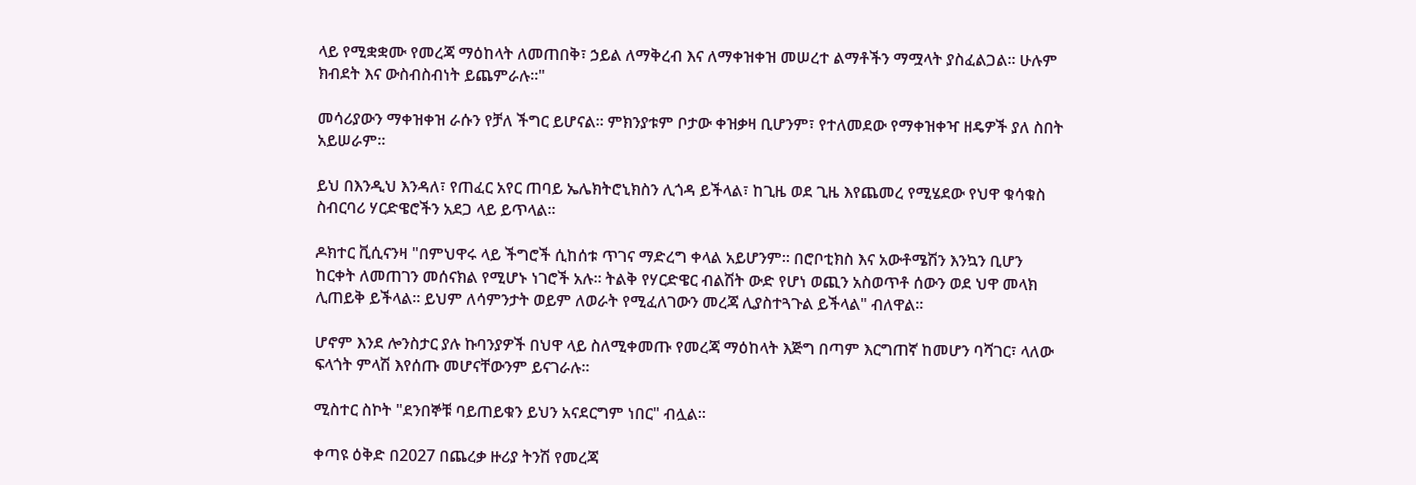ላይ የሚቋቋሙ የመረጃ ማዕከላት ለመጠበቅ፣ ኃይል ለማቅረብ እና ለማቀዝቀዝ መሠረተ ልማቶችን ማሟላት ያስፈልጋል። ሁሉም ክብደት እና ውስብስብነት ይጨምራሉ።"

መሳሪያውን ማቀዝቀዝ ራሱን የቻለ ችግር ይሆናል። ምክንያቱም ቦታው ቀዝቃዛ ቢሆንም፣ የተለመደው የማቀዝቀዣ ዘዴዎች ያለ ስበት አይሠራም።

ይህ በእንዲህ እንዳለ፣ የጠፈር አየር ጠባይ ኤሌክትሮኒክስን ሊጎዳ ይችላል፣ ከጊዜ ወደ ጊዜ እየጨመረ የሚሄደው የህዋ ቁሳቁስ ስብርባሪ ሃርድዌሮችን አደጋ ላይ ይጥላል።

ዶክተር ቪሲናንዛ "በምህዋሩ ላይ ችግሮች ሲከሰቱ ጥገና ማድረግ ቀላል አይሆንም። በሮቦቲክስ እና አውቶሜሽን እንኳን ቢሆን ከርቀት ለመጠገን መሰናክል የሚሆኑ ነገሮች አሉ። ትልቅ የሃርድዌር ብልሽት ውድ የሆነ ወጪን አስወጥቶ ሰውን ወደ ህዋ መላክ ሊጠይቅ ይችላል። ይህም ለሳምንታት ወይም ለወራት የሚፈለገውን መረጃ ሊያስተጓጉል ይችላል" ብለዋል።

ሆኖም እንደ ሎንስታር ያሉ ኩባንያዎች በህዋ ላይ ስለሚቀመጡ የመረጃ ማዕከላት እጅግ በጣም እርግጠኛ ከመሆን ባሻገር፣ ላለው ፍላጎት ምላሽ እየሰጡ መሆናቸውንም ይናገራሉ።

ሚስተር ስኮት "ደንበኞቹ ባይጠይቁን ይህን አናደርግም ነበር" ብሏል።

ቀጣዩ ዕቅድ በ2027 በጨረቃ ዙሪያ ትንሽ የመረጃ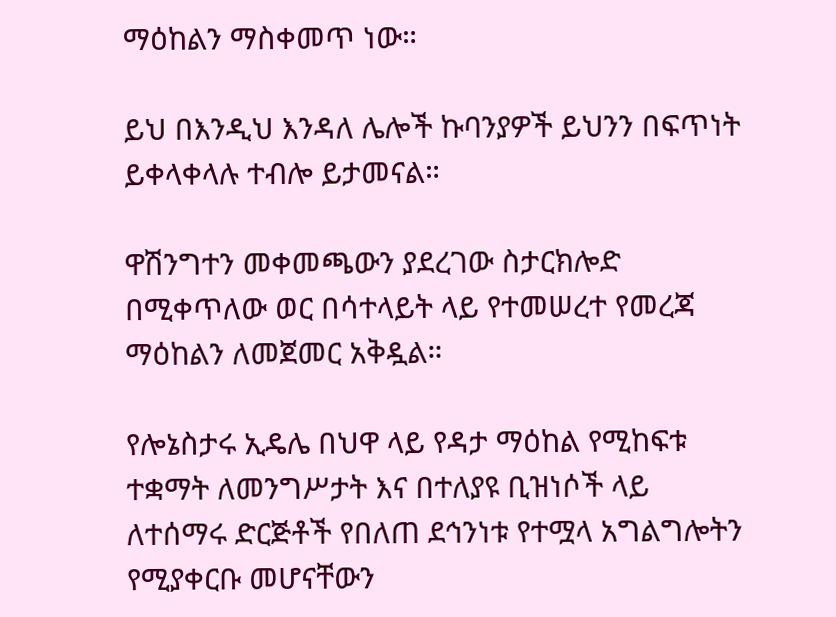ማዕከልን ማስቀመጥ ነው።

ይህ በእንዲህ እንዳለ ሌሎች ኩባንያዎች ይህንን በፍጥነት ይቀላቀላሉ ተብሎ ይታመናል።

ዋሽንግተን መቀመጫውን ያደረገው ስታርክሎድ በሚቀጥለው ወር በሳተላይት ላይ የተመሠረተ የመረጃ ማዕከልን ለመጀመር አቅዷል።

የሎኔስታሩ ኢዴሌ በህዋ ላይ የዳታ ማዕከል የሚከፍቱ ተቋማት ለመንግሥታት እና በተለያዩ ቢዝነሶች ላይ ለተሰማሩ ድርጅቶች የበለጠ ደኅንነቱ የተሟላ አግልግሎትን የሚያቀርቡ መሆናቸውን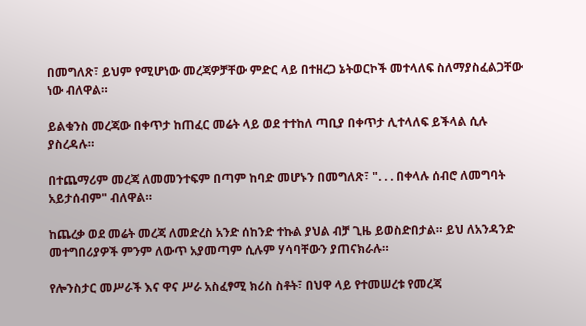በመግለጽ፣ ይህም የሚሆነው መረጃዎቻቸው ምድር ላይ በተዘረጋ ኔትወርኮች መተላለፍ ስለማያስፈልጋቸው ነው ብለዋል።

ይልቁንስ መረጃው በቀጥታ ከጠፈር መሬት ላይ ወደ ተተከለ ጣቢያ በቀጥታ ሊተላለፍ ይችላል ሲሉ ያስረዳሉ።

በተጨማሪም መረጃ ለመመንተፍም በጣም ከባድ መሆኑን በመግለጽ፣ ". . . በቀላሉ ሰብሮ ለመግባት አይታሰብም" ብለዋል።

ከጨረቃ ወደ መሬት መረጃ ለመድረስ አንድ ሰከንድ ተኩል ያህል ብቻ ጊዜ ይወስድበታል። ይህ ለአንዳንድ መተግበሪያዎች ምንም ለውጥ አያመጣም ሲሉም ሃሳባቸውን ያጠናክራሉ።

የሎንስታር መሥራች እና ዋና ሥራ አስፈፃሚ ክሪስ ስቶት፣ በህዋ ላይ የተመሠረቱ የመረጃ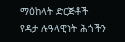ማዕከላት ድርጅቶች የዳታ ሉዓላዊነት ሕጎችን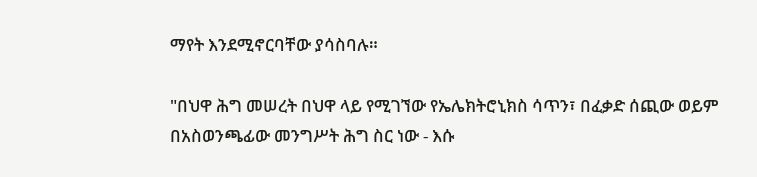ማየት እንደሚኖርባቸው ያሳስባሉ።

"በህዋ ሕግ መሠረት በህዋ ላይ የሚገኘው የኤሌክትሮኒክስ ሳጥን፣ በፈቃድ ሰጪው ወይም በአስወንጫፊው መንግሥት ሕግ ስር ነው - እሱ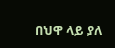በህዋ ላይ ያለ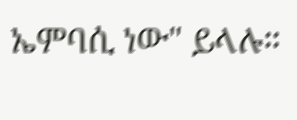ኤምባሲ ነው" ይላሉ።